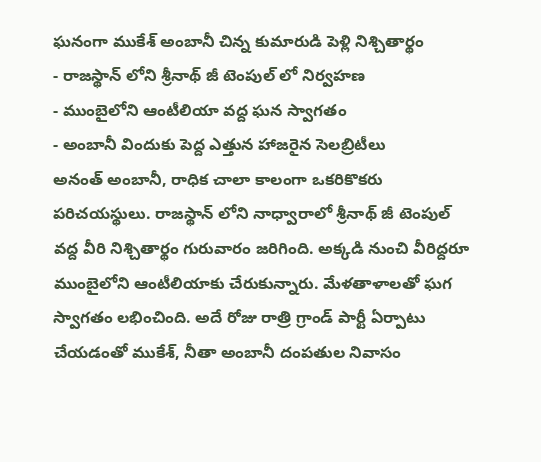ఘనంగా ముకేశ్ అంబానీ చిన్న కుమారుడి పెళ్లి నిశ్చితార్థం
- రాజస్థాన్ లోని శ్రీనాథ్ జీ టెంపుల్ లో నిర్వహణ
- ముంబైలోని ఆంటీలియా వద్ద ఘన స్వాగతం
- అంబానీ విందుకు పెద్ద ఎత్తున హాజరైన సెలబ్రిటీలు
అనంత్ అంబానీ, రాధిక చాలా కాలంగా ఒకరికొకరు పరిచయస్థులు. రాజస్థాన్ లోని నాధ్వారాలో శ్రీనాథ్ జీ టెంపుల్ వద్ద వీరి నిశ్చితార్థం గురువారం జరిగింది. అక్కడి నుంచి వీరిద్దరూ ముంబైలోని ఆంటీలియాకు చేరుకున్నారు. మేళతాళాలతో ఘగ స్వాగతం లభించింది. అదే రోజు రాత్రి గ్రాండ్ పార్టీ ఏర్పాటు చేయడంతో ముకేశ్, నీతా అంబానీ దంపతుల నివాసం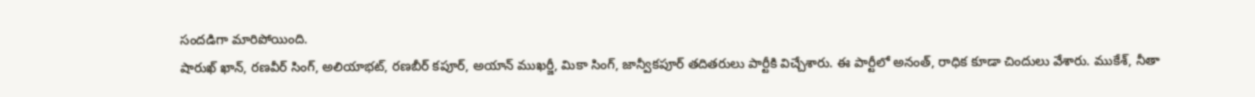సందడిగా మారిపోయింది.
షారుఖ్ ఖాన్, రణవీర్ సింగ్, అలియాభట్, రణబీర్ కపూర్, అయాన్ ముఖర్జీ, మికా సింగ్, జాన్వీకపూర్ తదితరులు పార్టీకి విచ్చేశారు. ఈ పార్టీలో అనంత్, రాధిక కూడా చిందులు వేశారు. ముకేశ్, నీతా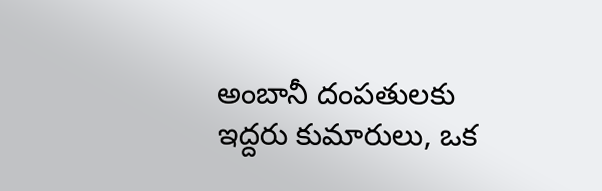అంబానీ దంపతులకు ఇద్దరు కుమారులు, ఒక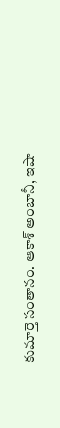కుమార్తె సంతానం. ఆకాశ్ అంబానీ, ఇషా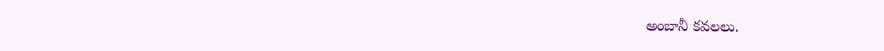అంబానీ కవలలు.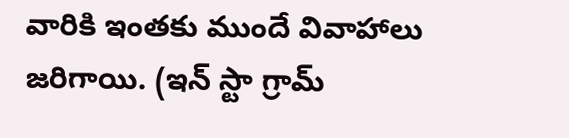వారికి ఇంతకు ముందే వివాహాలు జరిగాయి. (ఇన్ స్టా గ్రామ్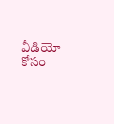వీడియో కోసం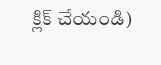క్లిక్ చేయండి)